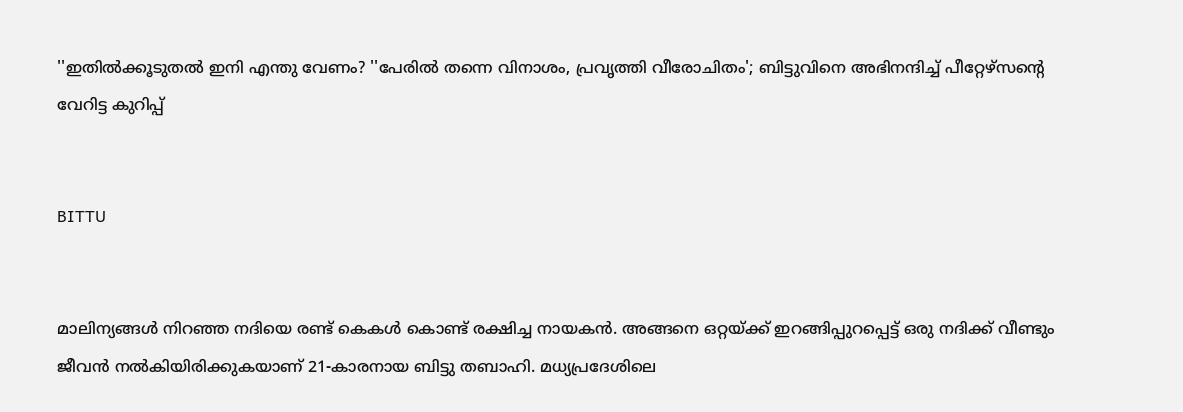''ഇതില്‍ക്കൂടുതല്‍ ഇനി എന്തു വേണം? ''പേരില്‍ തന്നെ വിനാശം, പ്രവൃത്തി വീരോചിതം'; ബിട്ടുവിനെ അഭിനന്ദിച്ച് പീറ്റേഴ്സന്റെ വേറിട്ട കുറിപ്പ്


BITTU


മാലിന്യങ്ങള്‍ നിറഞ്ഞ നദിയെ രണ്ട് കെകള്‍ കൊണ്ട് രക്ഷിച്ച നായകന്‍. അങ്ങനെ ഒറ്റയ്ക്ക് ഇറങ്ങിപ്പുറപ്പെട്ട് ഒരു നദിക്ക് വീണ്ടും ജീവന്‍ നല്‍കിയിരിക്കുകയാണ് 21-കാരനായ ബിട്ടു തബാഹി. മധ്യപ്രദേശിലെ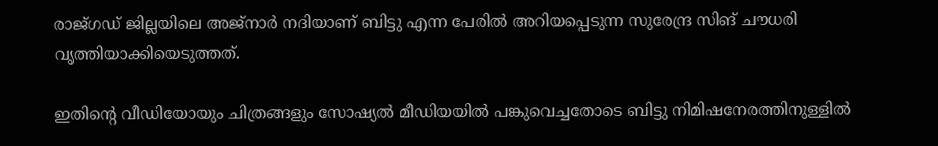രാജ്ഗഡ് ജില്ലയിലെ അജ്നാര്‍ നദിയാണ് ബിട്ടു എന്ന പേരില്‍ അറിയപ്പെടുന്ന സുരേന്ദ്ര സിങ് ചൗധരി വൃത്തിയാക്കിയെടുത്തത്.

ഇതിന്റെ വീഡിയോയും ചിത്രങ്ങളും സോഷ്യല്‍ മീഡിയയില്‍ പങ്കുവെച്ചതോടെ ബിട്ടു നിമിഷനേരത്തിനുള്ളില്‍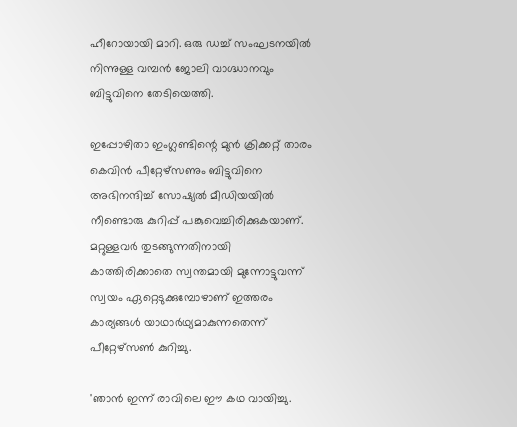ഹീറോയായി മാറി. ഒരു ഡച്ച് സംഘടനയില്‍ നിന്നുള്ള വമ്പന്‍ ജോലി വാഗ്ദ്ധാനവും ബിട്ടുവിനെ തേടിയെത്തി.

ഇപ്പോഴിതാ ഇംഗ്ലണ്ടിന്റെ മുന്‍ ക്രിക്കറ്റ് താരം കെവിന്‍ പീറ്റേഴ്സണും ബിട്ടുവിനെ അഭിനന്ദിച്ച് സോഷ്യല്‍ മീഡിയയില്‍ നീണ്ടൊരു കുറിപ്പ് പങ്കുവെച്ചിരിക്കുകയാണ്. മറ്റുള്ളവര്‍ തുടങ്ങുന്നതിനായി കാത്തിരിക്കാതെ സ്വന്തമായി മുന്നോട്ടുവന്ന് സ്വയം ഏറ്റെടുക്കുമ്പോഴാണ് ഇത്തരം കാര്യങ്ങള്‍ യാഥാര്‍ഥ്യമാകുന്നതെന്ന് പീറ്റേഴ്സണ്‍ കുറിച്ചു.

'ഞാന്‍ ഇന്ന് രാവിലെ ഈ കഥ വായിച്ചു.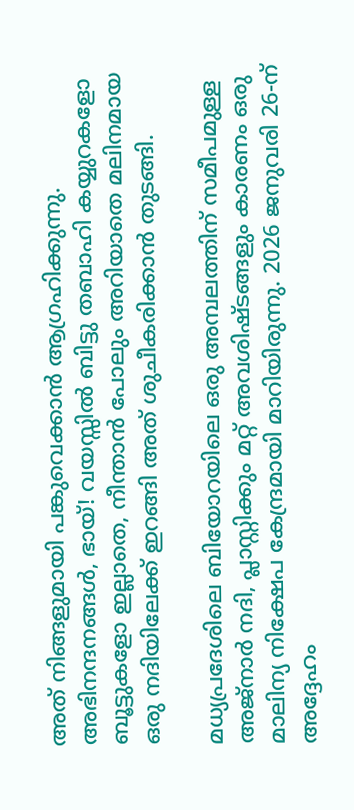അത് നിങ്ങളുമായി പങ്കുവെക്കാന്‍ ആഗ്രഹിക്കുന്നു. അഭിനന്ദനങ്ങള്‍, ഭായ്! വയസ്സില്‍ ബിട്ടു തബാഹി കയ്യുറകളോ ബൂട്ടുകളോ ഇല്ലാതെ, നീന്താന്‍ പോലും അറിയാതെ മലിനമായ ഒരു നദിയിലേക്ക് ഇറങ്ങി അത് ശുചീകരിക്കാന്‍ തുടങ്ങി.

മധ്യപ്രദേശിലെ ബിയോറയിലെ ഒരു അമ്പലത്തിന് സമീപമുള്ള അജ്നാര്‍ നദി, പ്ലാസ്റ്റിക്കും മറ്റ് അവശിഷ്ടങ്ങളും കാരണം ഒരു മാലിന്യ നിക്ഷേപ കേന്ദ്രമായി മാറിയിരുന്നു. 2026 ജനുവരി 26-ന് അദ്ദേഹം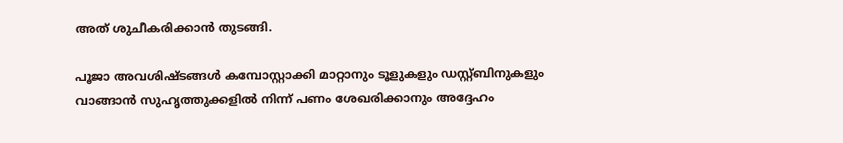അത് ശുചീകരിക്കാന്‍ തുടങ്ങി.

പൂജാ അവശിഷ്ടങ്ങള്‍ കമ്പോസ്റ്റാക്കി മാറ്റാനും ടൂളുകളും ഡസ്റ്റ്ബിനുകളും വാങ്ങാന്‍ സുഹൃത്തുക്കളില്‍ നിന്ന് പണം ശേഖരിക്കാനും അദ്ദേഹം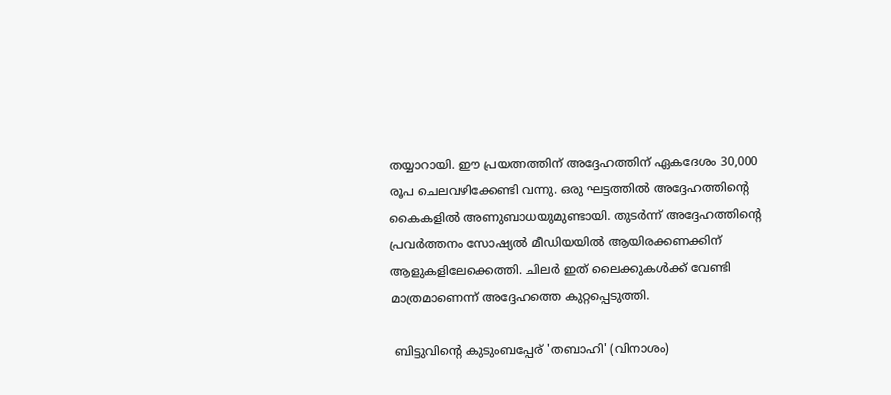തയ്യാറായി. ഈ പ്രയത്നത്തിന് അദ്ദേഹത്തിന് ഏകദേശം 30,000 രൂപ ചെലവഴിക്കേണ്ടി വന്നു. ഒരു ഘട്ടത്തില്‍ അദ്ദേഹത്തിന്റെ കൈകളില്‍ അണുബാധയുമുണ്ടായി. തുടര്‍ന്ന് അദ്ദേഹത്തിന്റെ പ്രവര്‍ത്തനം സോഷ്യല്‍ മീഡിയയില്‍ ആയിരക്കണക്കിന് ആളുകളിലേക്കെത്തി. ചിലര്‍ ഇത് ലൈക്കുകള്‍ക്ക് വേണ്ടി മാത്രമാണെന്ന് അദ്ദേഹത്തെ കുറ്റപ്പെടുത്തി.

 ബിട്ടുവിന്റെ കുടുംബപ്പേര് 'തബാഹി' (വിനാശം)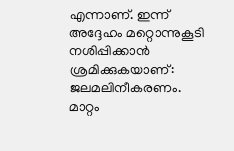എന്നാണ്. ഇന്ന് അദ്ദേഹം മറ്റൊന്നുകൂടി നശിപ്പിക്കാന്‍ ശ്രമിക്കുകയാണ്: ജലമലിനീകരണം. മാറ്റം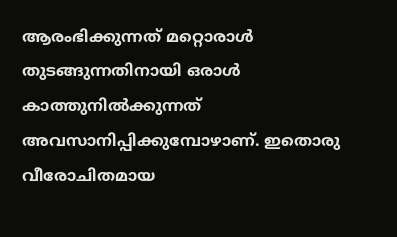ആരംഭിക്കുന്നത് മറ്റൊരാള്‍ തുടങ്ങുന്നതിനായി ഒരാള്‍ കാത്തുനില്‍ക്കുന്നത് അവസാനിപ്പിക്കുമ്പോഴാണ്. ഇതൊരു വീരോചിതമായ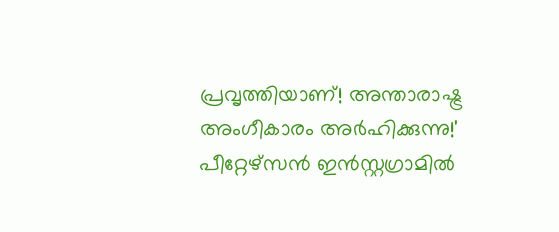പ്രവൃത്തിയാണ്! അന്താരാഷ്ട്ര അംഗീകാരം അര്‍ഹിക്കുന്നു!' പീറ്റേഴ്സന്‍ ഇന്‍സ്റ്റഗ്രാമില്‍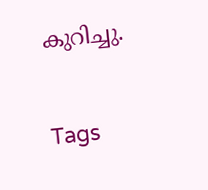കുറിച്ചു.

Tags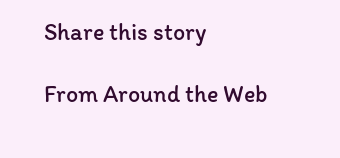Share this story

From Around the Web